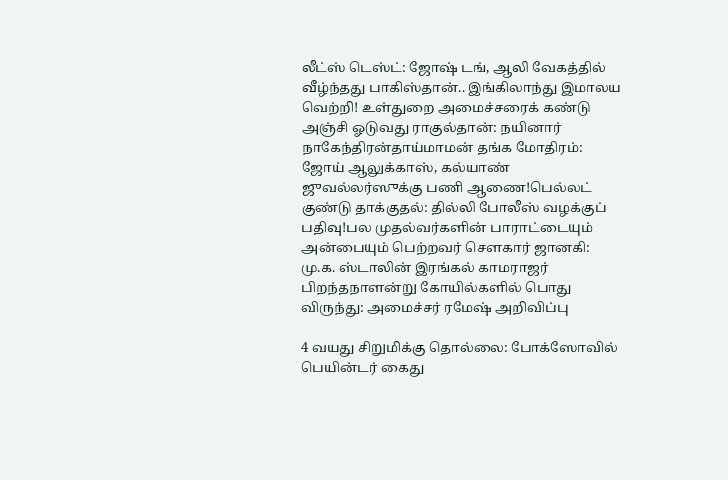லீட்ஸ் டெஸ்ட்: ஜோஷ் டங், ஆலி வேகத்தில் வீழ்ந்தது பாகிஸ்தான்.. இங்கிலாந்து இமாலய வெற்றி! உள்துறை அமைச்சரைக் கண்டு அஞ்சி ஓடுவது ராகுல்தான்: நயினார் நாகேந்திரன்தாய்மாமன் தங்க மோதிரம்: ஜோய் ஆலுக்காஸ், கல்யாண் ஜுவல்லர்ஸுக்கு பணி ஆணை!பெல்லட் குண்டு தாக்குதல்: தில்லி போலீஸ் வழக்குப் பதிவு!பல முதல்வர்களின் பாராட்டையும் அன்பையும் பெற்றவர் சௌகார் ஜானகி: மு.க. ஸ்டாலின் இரங்கல் காமராஜர் பிறந்தநாளன்று கோயில்களில் பொது விருந்து: அமைச்சர் ரமேஷ் அறிவிப்பு

4 வயது சிறுமிக்கு தொல்லை: போக்ஸோவில் பெயின்டர் கைது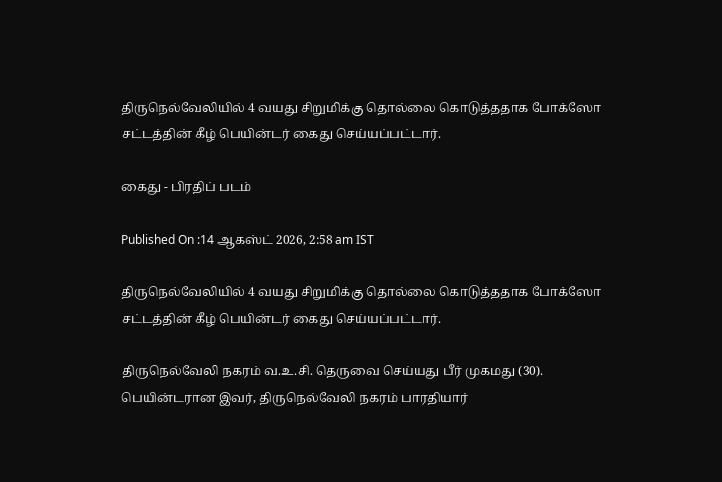திருநெல்வேலியில் 4 வயது சிறுமிக்கு தொல்லை கொடுத்ததாக போக்ஸோ சட்டத்தின் கீழ் பெயின்டர் கைது செய்யப்பட்டார்.

கைது - பிரதிப் படம்

Published On :14 ஆகஸ்ட் 2026, 2:58 am IST

திருநெல்வேலியில் 4 வயது சிறுமிக்கு தொல்லை கொடுத்ததாக போக்ஸோ சட்டத்தின் கீழ் பெயின்டர் கைது செய்யப்பட்டார்.

திருநெல்வேலி நகரம் வ.உ.சி. தெருவை செய்யது பீர் முகமது (30). பெயின்டரான இவர், திருநெல்வேலி நகரம் பாரதியார்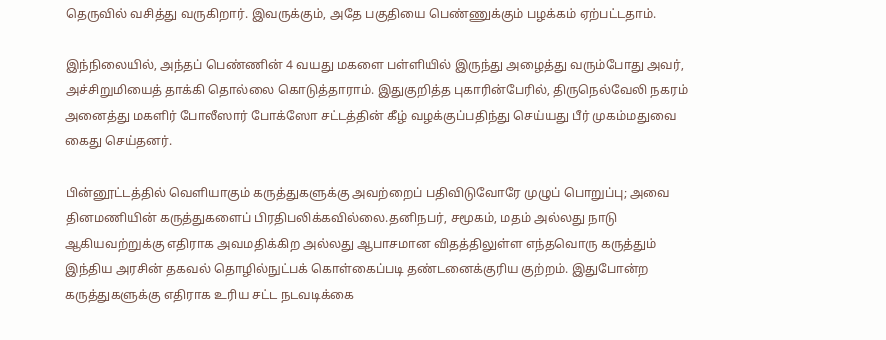தெருவில் வசித்து வருகிறார். இவருக்கும், அதே பகுதியை பெண்ணுக்கும் பழக்கம் ஏற்பட்டதாம்.

இந்நிலையில், அந்தப் பெண்ணின் 4 வயது மகளை பள்ளியில் இருந்து அழைத்து வரும்போது அவர், அச்சிறுமியைத் தாக்கி தொல்லை கொடுத்தாராம். இதுகுறித்த புகாரின்பேரில், திருநெல்வேலி நகரம் அனைத்து மகளிர் போலீஸார் போக்ஸோ சட்டத்தின் கீழ் வழக்குப்பதிந்து செய்யது பீர் முகம்மதுவை கைது செய்தனர்.

பின்னூட்டத்தில் வெளியாகும் கருத்துகளுக்கு அவற்றைப் பதிவிடுவோரே முழுப் பொறுப்பு; அவை தினமணியின் கருத்துகளைப் பிரதிபலிக்கவில்லை.தனிநபர், சமூகம், மதம் அல்லது நாடு ஆகியவற்றுக்கு எதிராக அவமதிக்கிற அல்லது ஆபாசமான விதத்திலுள்ள எந்தவொரு கருத்தும் இந்திய அரசின் தகவல் தொழில்நுட்பக் கொள்கைப்படி தண்டனைக்குரிய குற்றம். இதுபோன்ற கருத்துகளுக்கு எதிராக உரிய சட்ட நடவடிக்கை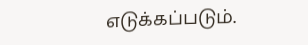எடுக்கப்படும்.